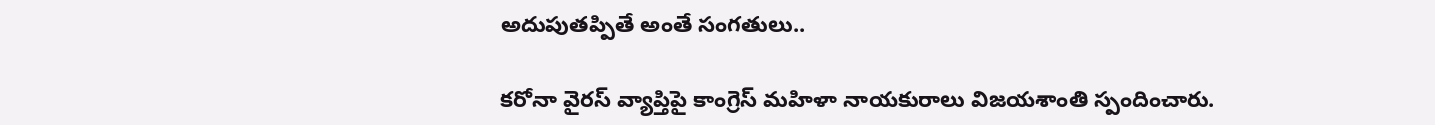అదుపుతప్పితే అంతే సంగతులు..

కరోనా వైరస్ వ్యాప్తిపై కాంగ్రెస్ మహిళా నాయకురాలు విజయశాంతి స్పందించారు.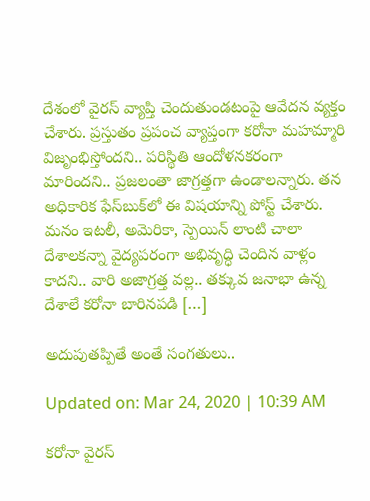దేశంలో వైరస్ వ్యాప్తి చెందుతుండటంపై ఆవేదన వ్యక్తం చేశారు. ప్రస్తుతం ప్రపంచ వ్యాప్తంగా కరోనా మహమ్మారి విజృంభిస్తోందని.. పరిస్థితి ఆందోళనకరంగా మారిందని.. ప్రజలంతా జాగ్రత్తగా ఉండాలన్నారు. తన అధికారిక ఫేస్‌బుక్‌లో ఈ విషయాన్ని పోస్ట్ చేశారు. మనం ఇటలీ, అమెరికా, స్పెయిన్ లాంటి చాలా దేశాలకన్నా వైద్యపరంగా అభివృద్ధి చెందిన వాళ్లం కాదని.. వారి అజాగ్రత్త వల్ల.. తక్కువ జనాభా ఉన్న దేశాలే కరోనా బారినపడి […]

అదుపుతప్పితే అంతే సంగతులు..

Updated on: Mar 24, 2020 | 10:39 AM

కరోనా వైరస్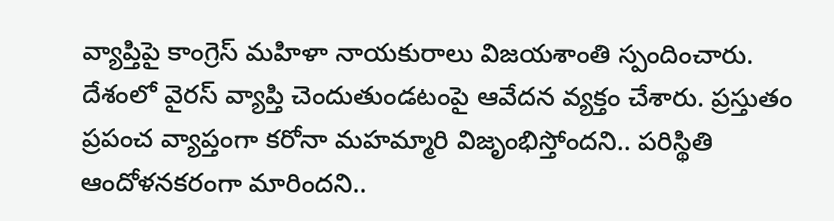వ్యాప్తిపై కాంగ్రెస్ మహిళా నాయకురాలు విజయశాంతి స్పందించారు. దేశంలో వైరస్ వ్యాప్తి చెందుతుండటంపై ఆవేదన వ్యక్తం చేశారు. ప్రస్తుతం ప్రపంచ వ్యాప్తంగా కరోనా మహమ్మారి విజృంభిస్తోందని.. పరిస్థితి ఆందోళనకరంగా మారిందని..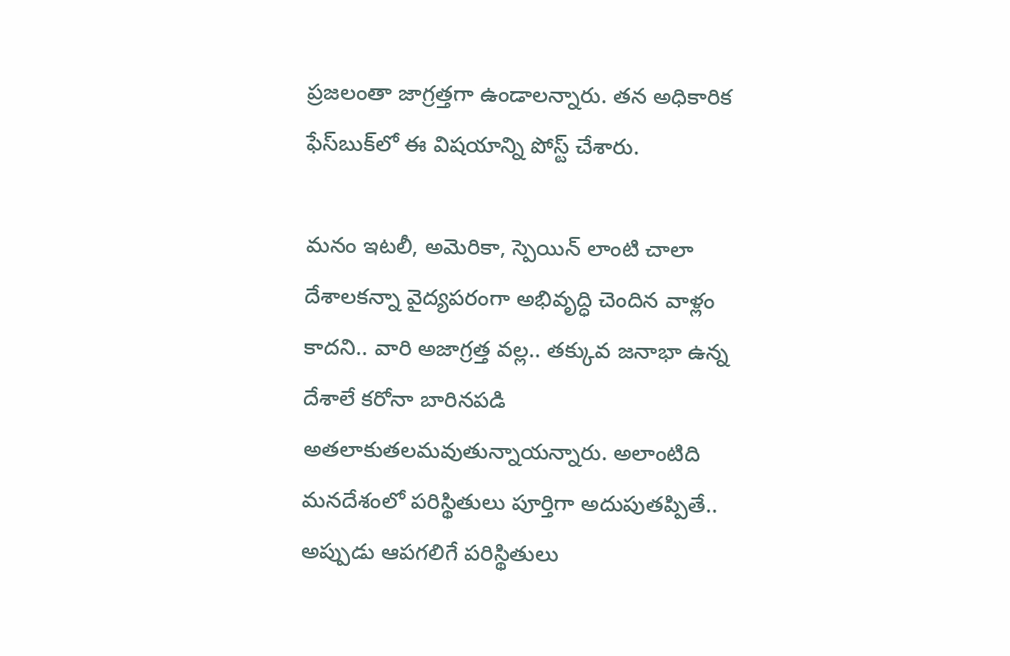ప్రజలంతా జాగ్రత్తగా ఉండాలన్నారు. తన అధికారిక ఫేస్‌బుక్‌లో ఈ విషయాన్ని పోస్ట్ చేశారు.

మనం ఇటలీ, అమెరికా, స్పెయిన్ లాంటి చాలా దేశాలకన్నా వైద్యపరంగా అభివృద్ధి చెందిన వాళ్లం కాదని.. వారి అజాగ్రత్త వల్ల.. తక్కువ జనాభా ఉన్న దేశాలే కరోనా బారినపడి అతలాకుతలమవుతున్నాయన్నారు. అలాంటిది మనదేశంలో పరిస్థితులు పూర్తిగా అదుపుతప్పితే.. అప్పుడు ఆపగలిగే పరిస్థితులు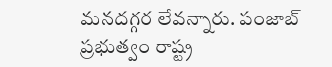మనదగ్గర లేవన్నారు. పంజాబ్ ప్రభుత్వం రాష్ట్ర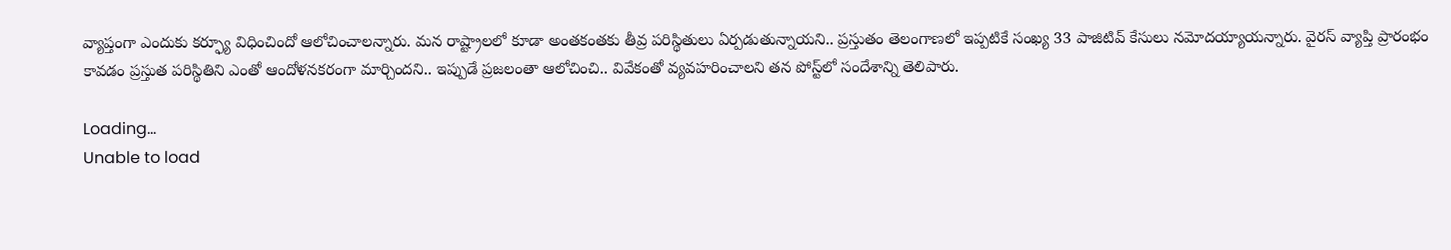వ్యాప్తంగా ఎందుకు కర్ఫ్యూ విధించిందో ఆలోచించాలన్నారు. మన రాష్ట్రాలలో కూడా అంతకంతకు తీవ్ర పరిస్థితులు ఏర్పడుతున్నాయని.. ప్రస్తుతం తెలంగాణలో ఇప్పటికే సంఖ్య 33 పాజిటివ్ కేసులు నమోదయ్యాయన్నారు. వైరస్ వ్యాప్తి ప్రారంభం కావడం ప్రస్తుత పరిస్థితిని ఎంతో ఆందోళనకరంగా మార్చిందని.. ఇప్పుడే ప్రజలంతా ఆలోచించి.. వివేకంతో వ్యవహరించాలని తన పోస్ట్‌లో సందేశాన్ని తెలిపారు.

Loading...
Unable to load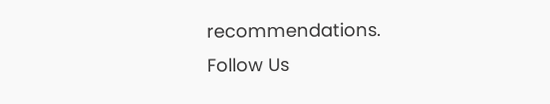recommendations.
Follow Us